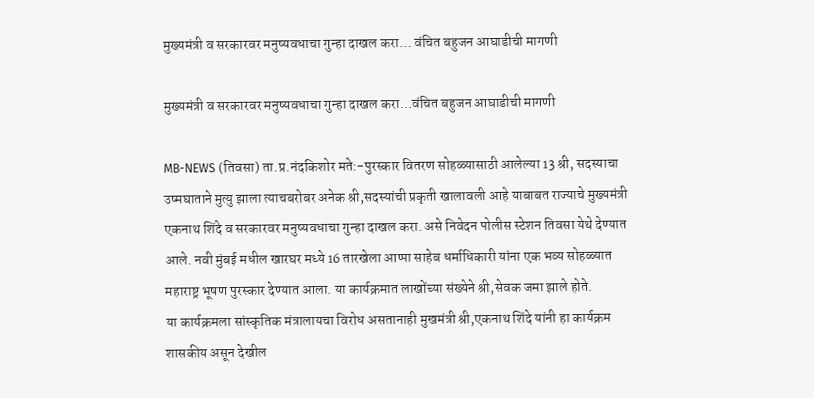मुख्यमंत्री व सरकारवर मनुष्यवधाचा गुन्हा दाखल करा… वंचित बहुजन आघाडीची मागणी

मुख्यमंत्री व सरकारवर मनुष्यवधाचा गुन्हा दाखल करा…वंचित बहुजन आघाडीची मागणी

MB-NEWS (तिवसा) ता.प्र.नंदकिशोर मते:-पुरस्कार वितरण सोहळ्यासाठी आलेल्या 13 श्री, सदस्याचा उष्मघाताने मुत्यु झाला त्याचबरोबर अनेक श्री,सदस्यांची प्रकृती खालावली आहे याबाबत राज्याचे मुख्यमंत्री एकनाथ शिंदे व सरकारवर मनुष्यवधाचा गुन्हा दाखल करा. असे निवेदन पोलीस स्टेशन तिवसा येथे देण्यात आले. नवी मुंबई मधील खारघर मध्ये 16 तारखेला आप्पा साहेब धर्माधिकारी यांना एक भव्य सोहळ्यात महाराष्ट्र भूषण पुरस्कार देण्यात आला. या कार्यक्रमात लाखोंच्या संख्येने श्री,सेवक जमा झाले होते.
या कार्यक्रमला सांस्कृतिक मंत्रालायचा विरोध असतानाही मुखमंत्री श्री,एकनाथ शिंदे यांनी हा कार्यक्रम शासकीय असून देखील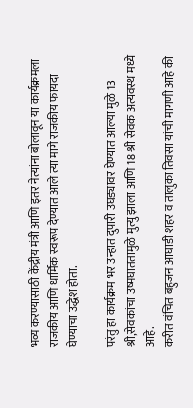भव्य करण्यासाठी केंद्रीय मंत्री आणि इतर नेत्यांना बोलावून या कार्यक्रमला राजकीय आणि धार्मिक स्वरूप देण्यात आले त्या मागे राजकीय फायदा घेण्याचा उद्धेश होता.

परंतु हा कार्यक्रम भर उन्हात दुपारी उघड्यावर घेण्यात आल्या मुळे 13 श्री,सेवकांचा उष्मघाततामुळे मुत्यु झाला आणि 18 श्री सेवक अत्यवस्थ मध्ये आहे.
करीत वंचित बहुजन आघाडी शहर व तालुका तिवसा यांची मागणी आहे की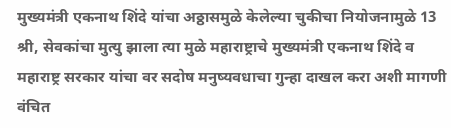मुख्यमंत्री एकनाथ शिंदे यांचा अठ्ठासमुळे केलेल्या चुकीचा नियोजनामुळे 13 श्री, सेवकांचा मुत्यु झाला त्या मुळे महाराष्ट्राचे मुख्यमंत्री एकनाथ शिंदे व महाराष्ट्र सरकार यांचा वर सदोष मनुष्यवधाचा गुन्हा दाखल करा अशी मागणी वंचित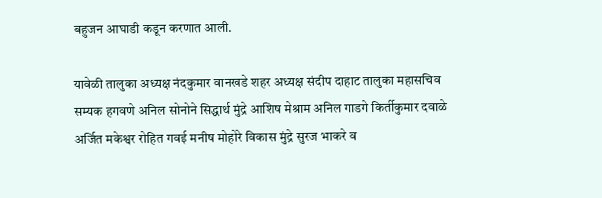बहुजन आघाडी कडून करणात आली.

यावेळी तालुका अध्यक्ष नंदकुमार वानखडे शहर अध्यक्ष संदीप दाहाट तालुका महासचिव सम्यक हगवणे अनिल सोनोने सिद्धार्थ मुंद्रे आशिष मेश्राम अनिल गाडगे किर्तीकुमार दवाळे अर्जित मकेश्वर रोहित गवई मनीष मोहोरे विकास मुंद्रे सुरज भाकरे व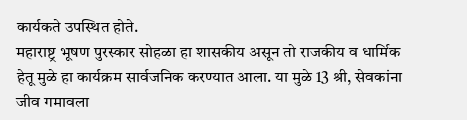कार्यकते उपस्थित होते.
महाराष्ट्र भूषण पुरस्कार सोहळा हा शासकीय असून तो राजकीय व धार्मिक हेतू मुळे हा कार्यक्रम सार्वजनिक करण्यात आला. या मुळे 13 श्री, सेवकांना जीव गमावला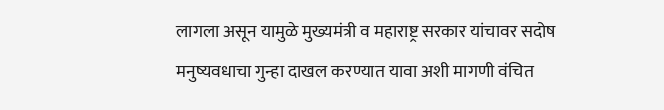लागला असून यामुळे मुख्यमंत्री व महाराष्ट्र सरकार यांचावर सदोष मनुष्यवधाचा गुन्हा दाखल करण्यात यावा अशी मागणी वंचित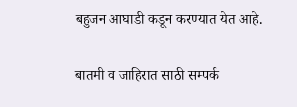बहुजन आघाडी कडून करण्यात येत आहे.

बातमी व जाहिरात साठी सम्पर्क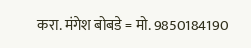करा. मंगेश बोबडे = मो. 9850184190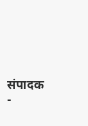संपादक -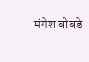मंगेश बोबडे